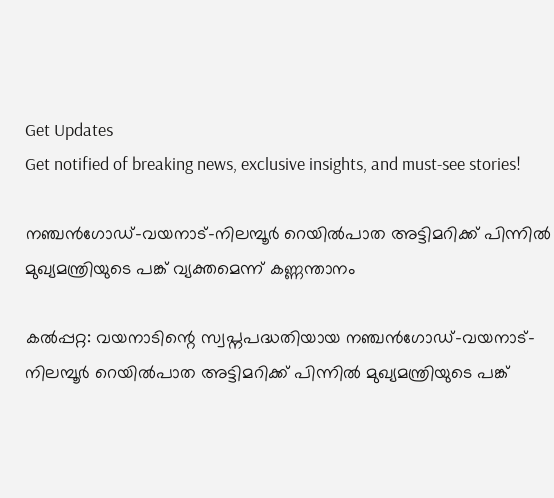Get Updates
Get notified of breaking news, exclusive insights, and must-see stories!

നഞ്ചന്‍ഗോഡ്-വയനാട്-നിലമ്പൂര്‍ റെയില്‍പാത അട്ടിമറിക്ക് പിന്നില്‍ മുഖ്യമന്ത്രിയുടെ പങ്ക് വ്യക്തമെന്ന് കണ്ണന്താനം

കല്‍പ്പറ്റ: വയനാടിന്റെ സ്വപ്നപദ്ധതിയായ നഞ്ചന്‍ഗോഡ്-വയനാട്-നിലമ്പൂര്‍ റെയില്‍പാത അട്ടിമറിക്ക് പിന്നില്‍ മുഖ്യമന്ത്രിയുടെ പങ്ക്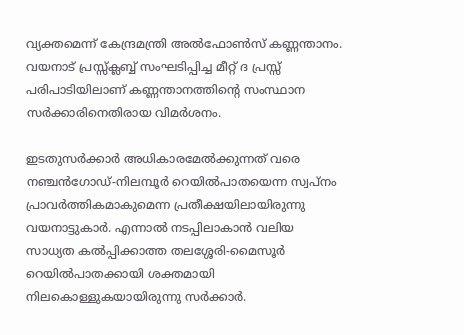വ്യക്തമെന്ന് കേന്ദ്രമന്ത്രി അല്‍ഫോണ്‍സ് കണ്ണന്താനം. വയനാട് പ്രസ്സ്‌ക്ലബ്ബ് സംഘടിപ്പിച്ച മീറ്റ് ദ പ്രസ്സ് പരിപാടിയിലാണ് കണ്ണന്താനത്തിന്റെ സംസ്ഥാന സര്‍ക്കാരിനെതിരായ വിമര്‍ശനം.

ഇടതുസര്‍ക്കാര്‍ അധികാരമേല്‍ക്കുന്നത് വരെ നഞ്ചന്‍ഗോഡ്-നിലമ്പൂര്‍ റെയില്‍പാതയെന്ന സ്വപ്നം പ്രാവര്‍ത്തികമാകുമെന്ന പ്രതീക്ഷയിലായിരുന്നു വയനാട്ടുകാര്‍. എന്നാല്‍ നടപ്പിലാകാന്‍ വലിയ സാധ്യത കല്‍പ്പിക്കാത്ത തലശ്ശേരി-മൈസൂര്‍ റെയില്‍പാതക്കായി ശക്തമായി നിലകൊള്ളുകയായിരുന്നു സര്‍ക്കാര്‍.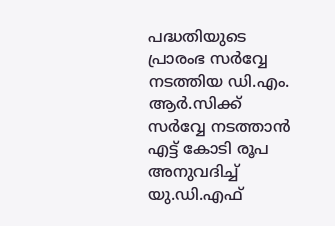പദ്ധതിയുടെ പ്രാരംഭ സര്‍വ്വേ നടത്തിയ ഡി.എം. ആര്‍.സിക്ക് സര്‍വ്വേ നടത്താന്‍ എട്ട് കോടി രൂപ അനുവദിച്ച് യു.ഡി.എഫ്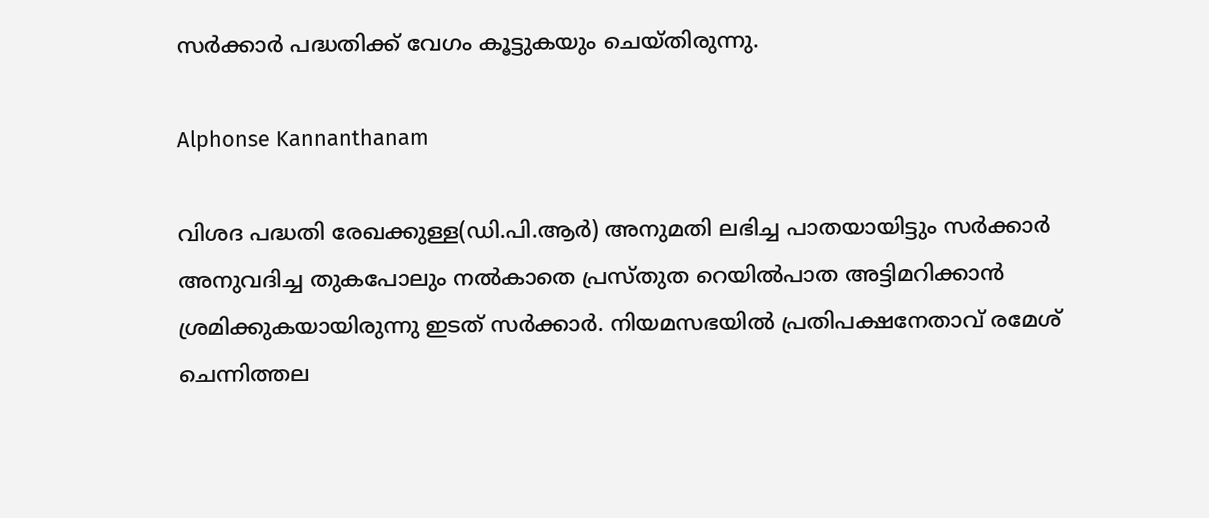സര്‍ക്കാര്‍ പദ്ധതിക്ക് വേഗം കൂട്ടുകയും ചെയ്തിരുന്നു.

Alphonse Kannanthanam

വിശദ പദ്ധതി രേഖക്കുള്ള(ഡി.പി.ആര്‍) അനുമതി ലഭിച്ച പാതയായിട്ടും സര്‍ക്കാര്‍ അനുവദിച്ച തുകപോലും നല്‍കാതെ പ്രസ്തുത റെയില്‍പാത അട്ടിമറിക്കാന്‍ ശ്രമിക്കുകയായിരുന്നു ഇടത് സര്‍ക്കാര്‍. നിയമസഭയില്‍ പ്രതിപക്ഷനേതാവ് രമേശ് ചെന്നിത്തല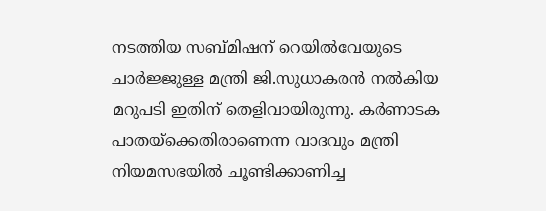നടത്തിയ സബ്മിഷന് റെയില്‍വേയുടെ ചാര്‍ജ്ജുള്ള മന്ത്രി ജി.സുധാകരന്‍ നല്‍കിയ മറുപടി ഇതിന് തെളിവായിരുന്നു. കര്‍ണാടക പാതയ്‌ക്കെതിരാണെന്ന വാദവും മന്ത്രി നിയമസഭയില്‍ ചൂണ്ടിക്കാണിച്ച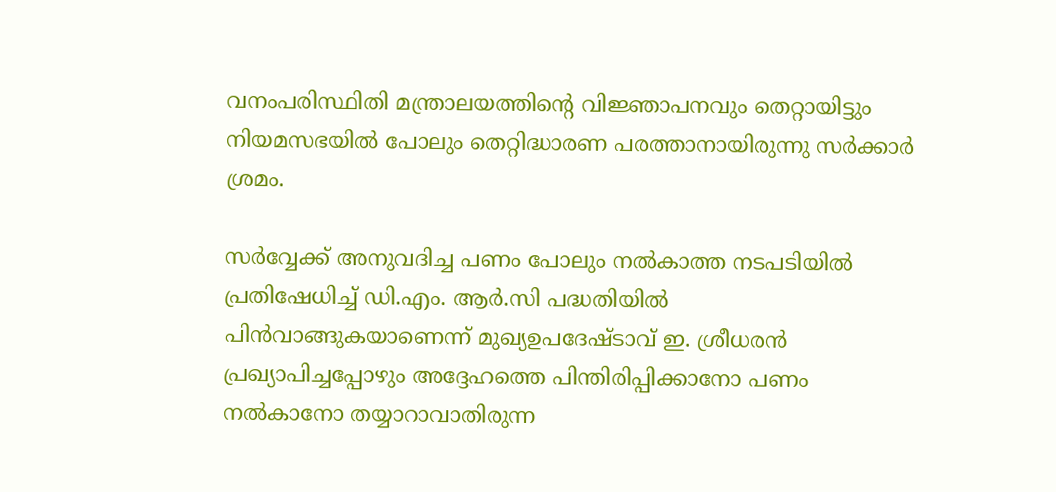വനംപരിസ്ഥിതി മന്ത്രാലയത്തിന്റെ വിജ്ഞാപനവും തെറ്റായിട്ടും നിയമസഭയില്‍ പോലും തെറ്റിദ്ധാരണ പരത്താനായിരുന്നു സര്‍ക്കാര്‍ ശ്രമം.

സര്‍വ്വേക്ക് അനുവദിച്ച പണം പോലും നല്‍കാത്ത നടപടിയില്‍ പ്രതിഷേധിച്ച് ഡി.എം. ആര്‍.സി പദ്ധതിയില്‍ പിന്‍വാങ്ങുകയാണെന്ന് മുഖ്യഉപദേഷ്ടാവ് ഇ. ശ്രീധരന്‍ പ്രഖ്യാപിച്ചപ്പോഴും അദ്ദേഹത്തെ പിന്തിരിപ്പിക്കാനോ പണം നല്‍കാനോ തയ്യാറാവാതിരുന്ന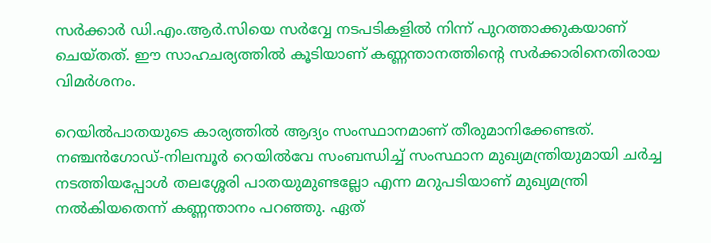സര്‍ക്കാര്‍ ഡി.എം.ആര്‍.സിയെ സര്‍വ്വേ നടപടികളില്‍ നിന്ന് പുറത്താക്കുകയാണ് ചെയ്തത്. ഈ സാഹചര്യത്തില്‍ കൂടിയാണ് കണ്ണന്താനത്തിന്റെ സര്‍ക്കാരിനെതിരായ വിമര്‍ശനം.

റെയില്‍പാതയുടെ കാര്യത്തില്‍ ആദ്യം സംസ്ഥാനമാണ് തീരുമാനിക്കേണ്ടത്. നഞ്ചന്‍ഗോഡ്-നിലമ്പൂര്‍ റെയില്‍വേ സംബന്ധിച്ച് സംസ്ഥാന മുഖ്യമന്ത്രിയുമായി ചര്‍ച്ച നടത്തിയപ്പോള്‍ തലശ്ശേരി പാതയുമുണ്ടല്ലോ എന്ന മറുപടിയാണ് മുഖ്യമന്ത്രി നല്‍കിയതെന്ന് കണ്ണന്താനം പറഞ്ഞു. ഏത്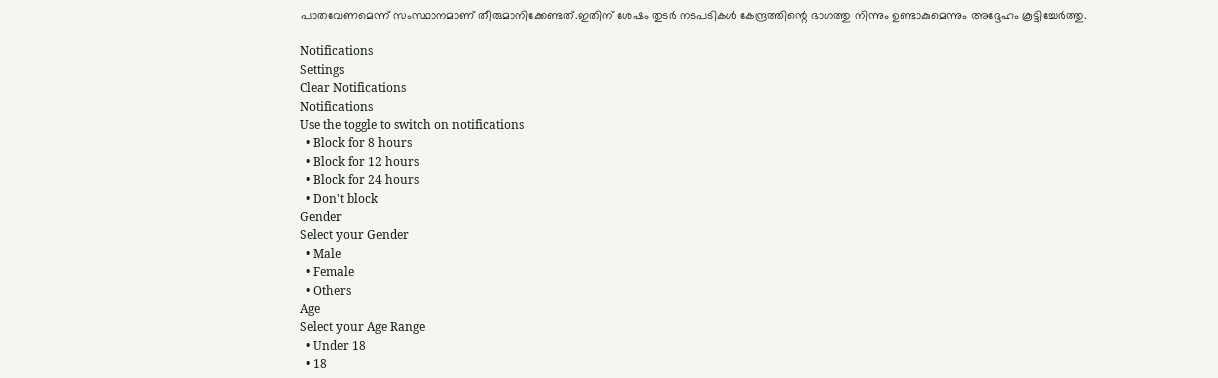പാതവേണമെന്ന് സംസ്ഥാനമാണ് തീരുമാനിക്കേണ്ടത്.ഇതിന് ശേഷം തുടര്‍ നടപടികള്‍ കേന്ദ്രത്തിന്റെ ഭാഗത്തു നിന്നും ഉണ്ടാകുമെന്നും അദ്ദേഹം കൂട്ടിച്ചേര്‍ത്തു.

Notifications
Settings
Clear Notifications
Notifications
Use the toggle to switch on notifications
  • Block for 8 hours
  • Block for 12 hours
  • Block for 24 hours
  • Don't block
Gender
Select your Gender
  • Male
  • Female
  • Others
Age
Select your Age Range
  • Under 18
  • 18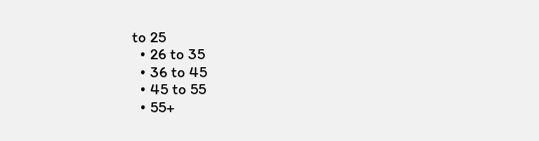to 25
  • 26 to 35
  • 36 to 45
  • 45 to 55
  • 55+